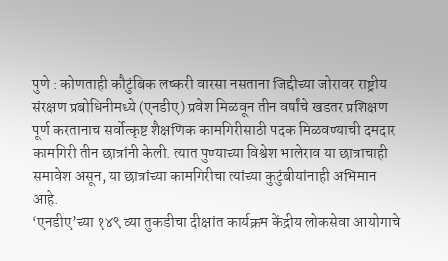पुणे : कोणताही कौटुंबिक लष्करी वारसा नसताना जिद्दीच्या जोरावर राष्ट्रीय संरक्षण प्रबोधिनीमध्ये (एनडीए) प्रवेश मिळवून तीन वर्षांचे खडतर प्रशिक्षण पूर्ण करतानाच सर्वोत्कृष्ट शैक्षणिक कामगिरीसाठी पदक मिळवण्याची दमदार कामगिरी तीन छात्रांनी केली. त्यात पुण्याच्या विश्वेश भालेराव या छात्राचाही समावेश असून, या छात्रांच्या कामगिरीचा त्यांच्या कुटुंबीयांनाही अभिमान आहे.
‘एनडीए’च्या १४९ व्या तुकडीचा दीक्षांत कार्यक्रम केंद्रीय लोकसेवा आयोगाचे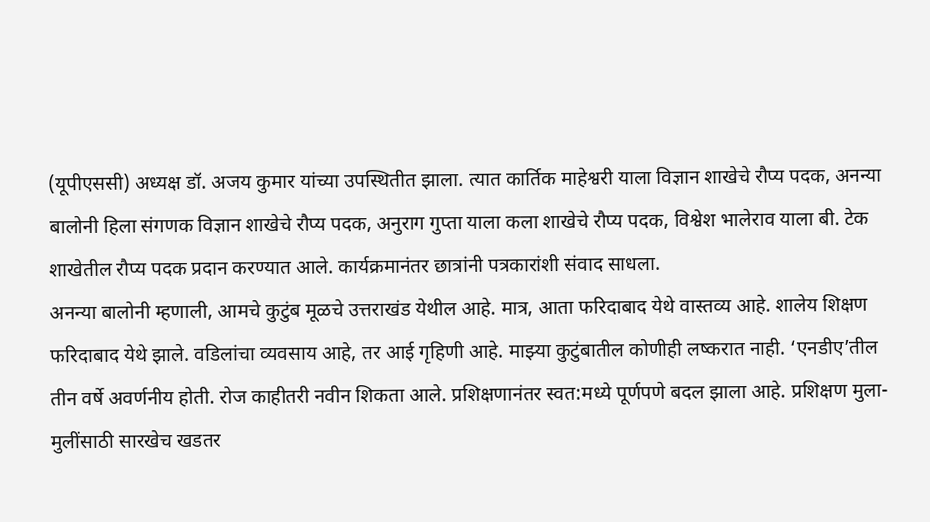(यूपीएससी) अध्यक्ष डॉ. अजय कुमार यांच्या उपस्थितीत झाला. त्यात कार्तिक माहेश्वरी याला विज्ञान शाखेचे रौप्य पदक, अनन्या बालोनी हिला संगणक विज्ञान शाखेचे रौप्य पदक, अनुराग गुप्ता याला कला शाखेचे रौप्य पदक, विश्वेश भालेराव याला बी. टेक शाखेतील रौप्य पदक प्रदान करण्यात आले. कार्यक्रमानंतर छात्रांनी पत्रकारांशी संवाद साधला.
अनन्या बालोनी म्हणाली, आमचे कुटुंब मूळचे उत्तराखंड येथील आहे. मात्र, आता फरिदाबाद येथे वास्तव्य आहे. शालेय शिक्षण फरिदाबाद येथे झाले. वडिलांचा व्यवसाय आहे, तर आई गृहिणी आहे. माझ्या कुटुंबातील कोणीही लष्करात नाही. ‘एनडीए’तील तीन वर्षे अवर्णनीय होती. रोज काहीतरी नवीन शिकता आले. प्रशिक्षणानंतर स्वत:मध्ये पूर्णपणे बदल झाला आहे. प्रशिक्षण मुला-मुलींसाठी सारखेच खडतर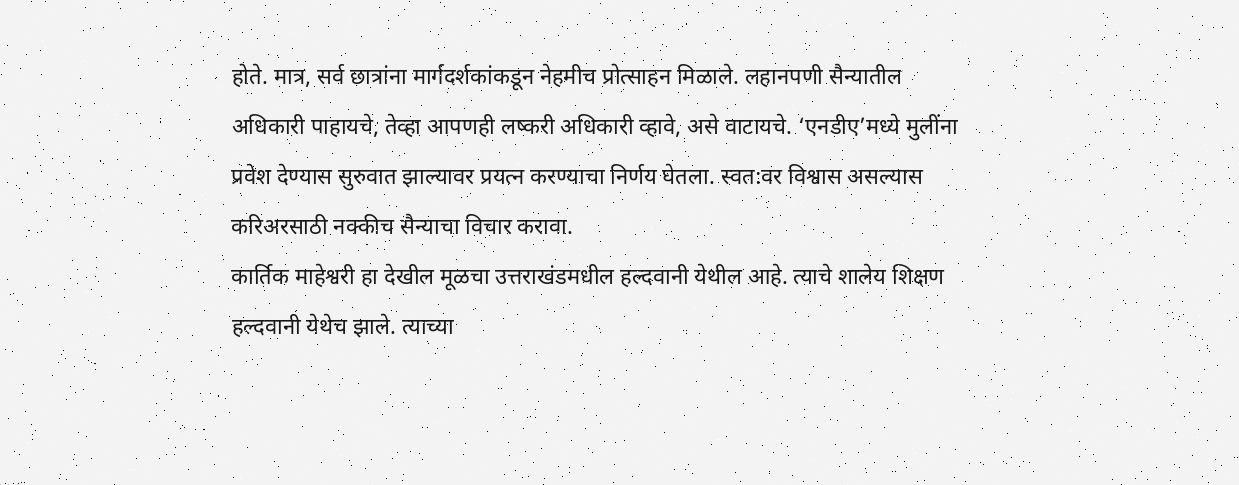होते. मात्र, सर्व छात्रांना मार्गदर्शकांकडून नेहमीच प्रोत्साहन मिळाले. लहानपणी सैन्यातील अधिकारी पाहायचे, तेव्हा आपणही लष्करी अधिकारी व्हावे, असे वाटायचे. ‘एनडीए’मध्ये मुलींना प्रवेश देण्यास सुरुवात झाल्यावर प्रयत्न करण्याचा निर्णय घेतला. स्वत:वर विश्वास असल्यास करिअरसाठी नक्कीच सैन्याचा विचार करावा.
कार्तिक माहेश्वरी हा देखील मूळचा उत्तराखंडमधील हल्दवानी येथील आहे. त्याचे शालेय शिक्षण हल्दवानी येथेच झाले. त्याच्या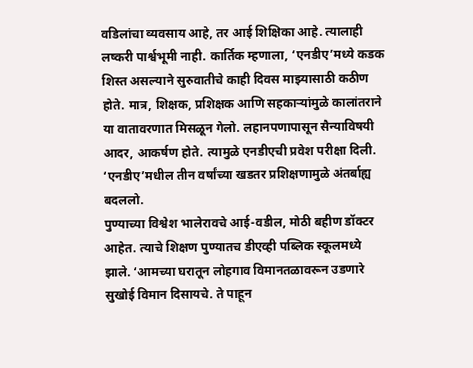वडिलांचा व्यवसाय आहे, तर आई शिक्षिका आहे. त्यालाही लष्करी पार्श्वभूमी नाही. कार्तिक म्हणाला, ‘एनडीए’मध्ये कडक शिस्त असल्याने सुरुवातीचे काही दिवस माझ्यासाठी कठीण होते. मात्र, शिक्षक, प्रशिक्षक आणि सहकाऱ्यांमुळे कालांतराने या वातावरणात मिसळून गेलो. लहानपणापासून सैन्याविषयी आदर, आकर्षण होते. त्यामुळे एनडीएची प्रवेश परीक्षा दिली. ‘एनडीए’मधील तीन वर्षांच्या खडतर प्रशिक्षणामुळे अंतर्बाह्य बदललो.
पुण्याच्या विश्वेश भालेरावचे आई-वडील, मोठी बहीण डॉक्टर आहेत. त्याचे शिक्षण पुण्यातच डीएव्ही पब्लिक स्कूलमध्ये झाले. ‘आमच्या घरातून लोहगाव विमानतळावरून उडणारे सुखोई विमान दिसायचे. ते पाहून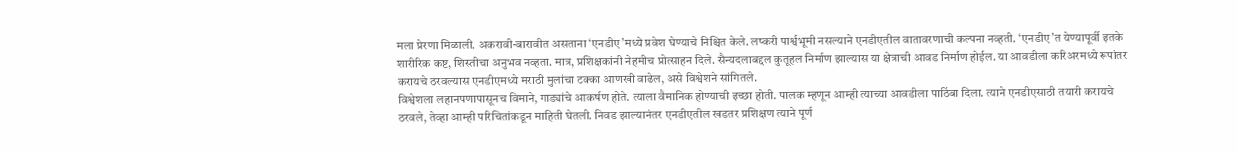मला प्रेरणा मिळाली. अकरावी-बारावीत असताना ‘एनडीए’मध्ये प्रवेश घेण्याचे निश्चित केले. लष्करी पार्श्वभूमी नसल्याने एनडीएतील वातावरणाची कल्पना नव्हती. ‘एनडीए’त येण्यापूर्वी इतके शारीरिक कष्ट, शिस्तीचा अनुभव नव्हता. मात्र, प्रशिक्षकांनी नेहमीच प्रोत्साहन दिले. सैन्यदलाबद्दल कुतूहल निर्माण झाल्यास या क्षेत्राची आवड निर्माण होईल. या आवडीला करिअरमध्ये रूपांतर करायचे ठरवल्यास एनडीएमध्ये मराठी मुलांचा टक्का आणखी वाढेल, असे विश्वेशने सांगितले.
विश्वेशला लहानपणापासूनच विमाने, गाड्यांचे आकर्षण होते. त्याला वैमानिक होण्याची इच्छा होती. पालक म्हणून आम्ही त्याच्या आवडीला पाठिंबा दिला. त्याने एनडीएसाठी तयारी करायचे ठरवले, तेव्हा आम्ही परिचितांकडून माहिती घेतली. निवड झाल्यानंतर एनडीएतील खडतर प्रशिक्षण त्याने पूर्ण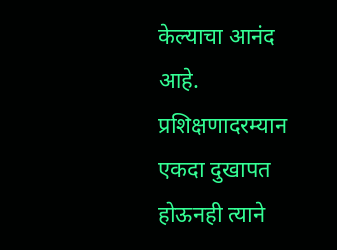केल्याचा आनंद आहे. प्रशिक्षणादरम्यान एकदा दुखापत होऊनही त्याने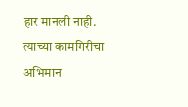हार मानली नाही. त्याच्या कामगिरीचा अभिमान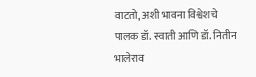वाटतो, अशी भावना विश्वेशचे पालक डॉ. स्वाती आणि डॉ. नितीन भालेराव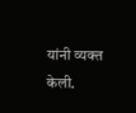यांनी व्यक्त केली.